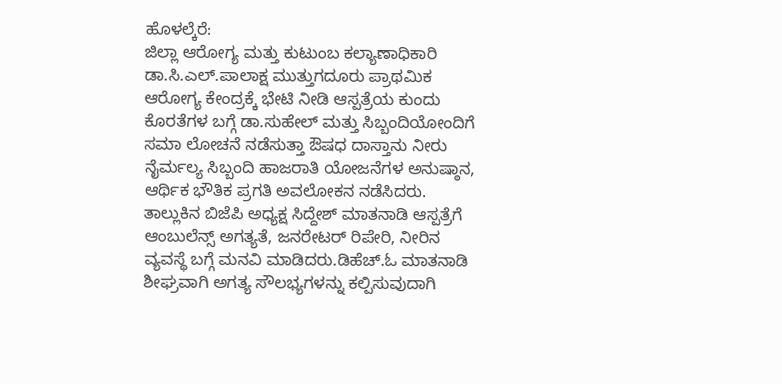ಹೊಳಲ್ಕೆರೆ:
ಜಿಲ್ಲಾ ಆರೋಗ್ಯ ಮತ್ತು ಕುಟುಂಬ ಕಲ್ಯಾಣಾಧಿಕಾರಿ ಡಾ.ಸಿ.ಎಲ್.ಪಾಲಾಕ್ಷ ಮುತ್ತುಗದೂರು ಪ್ರಾಥಮಿಕ ಆರೋಗ್ಯ ಕೇಂದ್ರಕ್ಕೆ ಭೇಟಿ ನೀಡಿ ಆಸ್ಪತ್ರೆಯ ಕುಂದು ಕೊರತೆಗಳ ಬಗ್ಗೆ ಡಾ.ಸುಹೇಲ್ ಮತ್ತು ಸಿಬ್ಬಂದಿಯೋಂದಿಗೆ ಸಮಾ ಲೋಚನೆ ನಡೆಸುತ್ತಾ ಔಷಧ ದಾಸ್ತಾನು ನೀರು ನೈರ್ಮಲ್ಯ ಸಿಬ್ಬಂದಿ ಹಾಜರಾತಿ ಯೋಜನೆಗಳ ಅನುಷ್ಠಾನ, ಆರ್ಥಿಕ ಭೌತಿಕ ಪ್ರಗತಿ ಅವಲೋಕನ ನಡೆಸಿದರು.
ತಾಲ್ಲುಕಿನ ಬಿಜೆಪಿ ಅಧ್ಯಕ್ಷ ಸಿದ್ದೇಶ್ ಮಾತನಾಡಿ ಆಸ್ಪತ್ರೆಗೆ ಆಂಬುಲೆನ್ಸ್ ಅಗತ್ಯತೆ, ಜನರೇಟರ್ ರಿಪೇರಿ, ನೀರಿನ ವ್ಯವಸ್ಥೆ ಬಗ್ಗೆ ಮನವಿ ಮಾಡಿದರು.ಡಿಹೆಚ್.ಓ ಮಾತನಾಡಿ ಶೀಘ್ರವಾಗಿ ಅಗತ್ಯ ಸೌಲಭ್ಯಗಳನ್ನು ಕಲ್ಪಿಸುವುದಾಗಿ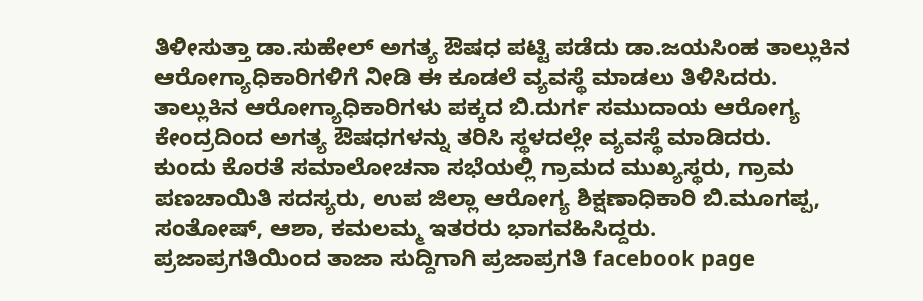ತಿಳೀಸುತ್ತಾ ಡಾ.ಸುಹೇಲ್ ಅಗತ್ಯ ಔಷಧ ಪಟ್ಟಿ ಪಡೆದು ಡಾ.ಜಯಸಿಂಹ ತಾಲ್ಲುಕಿನ ಆರೋಗ್ಯಾಧಿಕಾರಿಗಳಿಗೆ ನೀಡಿ ಈ ಕೂಡಲೆ ವ್ಯವಸ್ಥೆ ಮಾಡಲು ತಿಳಿಸಿದರು. ತಾಲ್ಲುಕಿನ ಆರೋಗ್ಯಾಧಿಕಾರಿಗಳು ಪಕ್ಕದ ಬಿ.ದುರ್ಗ ಸಮುದಾಯ ಆರೋಗ್ಯ ಕೇಂದ್ರದಿಂದ ಅಗತ್ಯ ಔಷಧಗಳನ್ನು ತರಿಸಿ ಸ್ಥಳದಲ್ಲೇ ವ್ಯವಸ್ಥೆ ಮಾಡಿದರು.
ಕುಂದು ಕೊರತೆ ಸಮಾಲೋಚನಾ ಸಭೆಯಲ್ಲಿ ಗ್ರಾಮದ ಮುಖ್ಯಸ್ಥರು, ಗ್ರಾಮ ಪಣಚಾಯಿತಿ ಸದಸ್ಯರು, ಉಪ ಜಿಲ್ಲಾ ಆರೋಗ್ಯ ಶಿಕ್ಷಣಾಧಿಕಾರಿ ಬಿ.ಮೂಗಪ್ಪ, ಸಂತೋಷ್, ಆಶಾ, ಕಮಲಮ್ಮ ಇತರರು ಭಾಗವಹಿಸಿದ್ದರು.
ಪ್ರಜಾಪ್ರಗತಿಯಿಂದ ತಾಜಾ ಸುದ್ದಿಗಾಗಿ ಪ್ರಜಾಪ್ರಗತಿ facebook page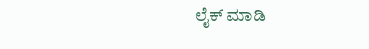ಲೈಕ್ ಮಾಡಿ